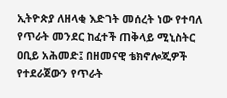ኢትዮጵያ ለዘላቂ እድገት መሰረት ነው የተባለ የጥራት መንደር ከፈተች ጠቅላይ ሚኒስትር ዐቢይ አሕመድ፤ በዘመናዊ ቴክኖሎጂዎች የተደራጀውን የጥራት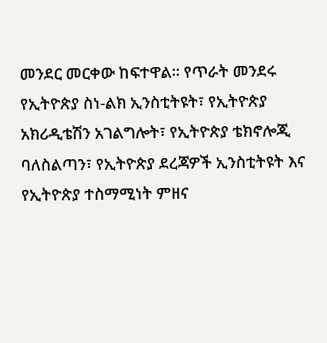መንደር መርቀው ከፍተዋል፡፡ የጥራት መንደሩ የኢትዮጵያ ስነ-ልክ ኢንስቲትዩት፣ የኢትዮጵያ አክሪዲቴሽን አገልግሎት፣ የኢትዮጵያ ቴክኖሎጂ ባለስልጣን፣ የኢትዮጵያ ደረጃዎች ኢንስቲትዩት እና የኢትዮጵያ ተስማሚነት ምዘና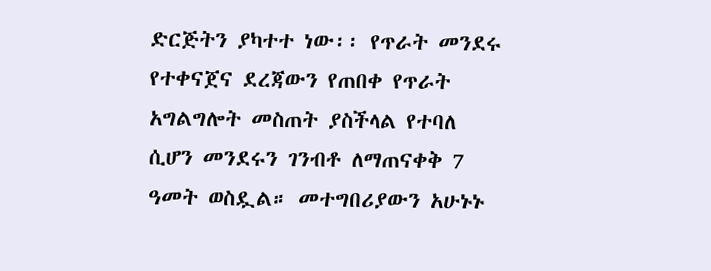ድርጅትን ያካተተ ነው፡፡ የጥራት መንደሩ የተቀናጀና ደረጃውን የጠበቀ የጥራት አግልግሎት መስጠት ያስችላል የተባለ ሲሆን መንደሩን ገንብቶ ለማጠናቀቅ 7 ዓመት ወስዷል። መተግበሪያውን አሁኑኑ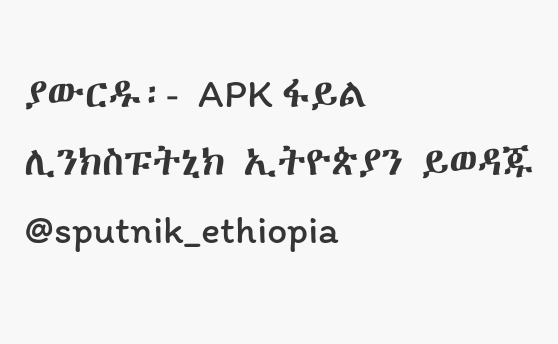ያውርዱ፡- APK ፋይል ሊንክስፑትኒክ ኢትዮጵያን ይወዳጁ @sputnik_ethiopia